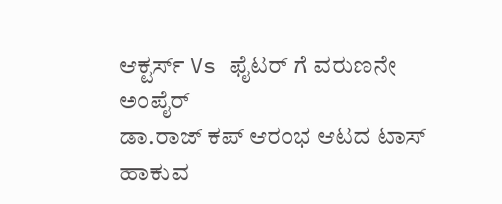ಆಕ್ಟರ್ಸ್ Vs ಫೈಟರ್ ಗೆ ವರುಣನೇ ಅಂಪೈರ್
ಡಾ.ರಾಜ್ ಕಪ್ ಆರಂಭ ಆಟದ ಟಾಸ್ ಹಾಕುವ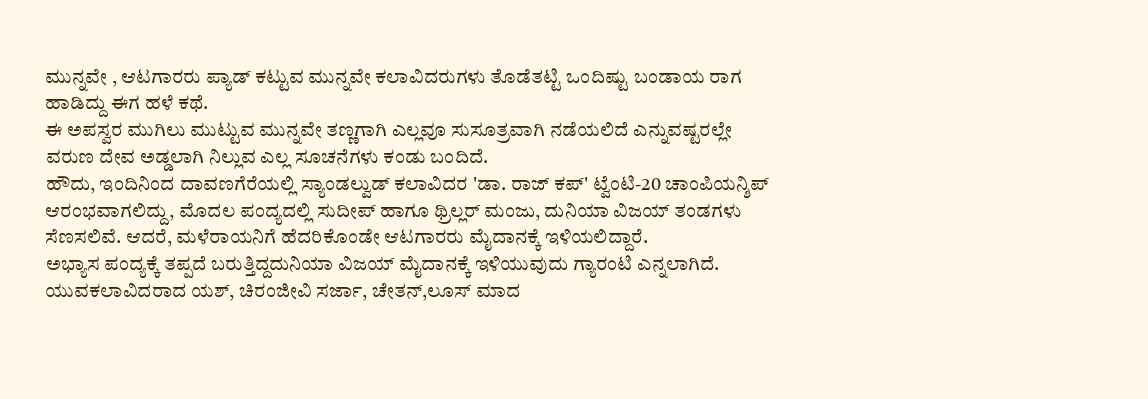ಮುನ್ನವೇ , ಆಟಗಾರರು ಪ್ಯಾಡ್ ಕಟ್ಟುವ ಮುನ್ನವೇ ಕಲಾವಿದರುಗಳು ತೊಡೆತಟ್ಟಿ ಒಂದಿಷ್ಟು ಬಂಡಾಯ ರಾಗ ಹಾಡಿದ್ದು ಈಗ ಹಳೆ ಕಥೆ.
ಈ ಅಪಸ್ವರ ಮುಗಿಲು ಮುಟ್ಟುವ ಮುನ್ನವೇ ತಣ್ಣಗಾಗಿ ಎಲ್ಲವೂ ಸುಸೂತ್ರವಾಗಿ ನಡೆಯಲಿದೆ ಎನ್ನುವಷ್ಟರಲ್ಲೇ ವರುಣ ದೇವ ಅಡ್ಡಲಾಗಿ ನಿಲ್ಲುವ ಎಲ್ಲ ಸೂಚನೆಗಳು ಕಂಡು ಬಂದಿದೆ.
ಹೌದು, ಇಂದಿನಿಂದ ದಾವಣಗೆರೆಯಲ್ಲಿ ಸ್ಯಾಂಡಲ್ವುಡ್ ಕಲಾವಿದರ 'ಡಾ. ರಾಜ್ ಕಪ್' ಟ್ವೆಂಟಿ-20 ಚಾಂಪಿಯನ್ಶಿಪ್ ಆರಂಭವಾಗಲಿದ್ದು, ಮೊದಲ ಪಂದ್ಯದಲ್ಲಿ ಸುದೀಪ್ ಹಾಗೂ ಥ್ರಿಲ್ಲರ್ ಮಂಜು, ದುನಿಯಾ ವಿಜಯ್ ತಂಡಗಳು ಸೆಣಸಲಿವೆ. ಆದರೆ, ಮಳೆರಾಯನಿಗೆ ಹೆದರಿಕೊಂಡೇ ಆಟಗಾರರು ಮೈದಾನಕ್ಕೆ ಇಳಿಯಲಿದ್ದಾರೆ.
ಅಭ್ಯಾಸ ಪಂದ್ಯಕ್ಕೆ ತಪ್ಪದೆ ಬರುತ್ತಿದ್ದದುನಿಯಾ ವಿಜಯ್ ಮೈದಾನಕ್ಕೆ ಇಳಿಯುವುದು ಗ್ಯಾರಂಟಿ ಎನ್ನಲಾಗಿದೆ. ಯುವಕಲಾವಿದರಾದ ಯಶ್, ಚಿರಂಜೀವಿ ಸರ್ಜಾ, ಚೇತನ್,ಲೂಸ್ ಮಾದ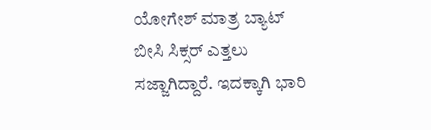ಯೋಗೇಶ್ ಮಾತ್ರ ಬ್ಯಾಟ್ ಬೀಸಿ ಸಿಕ್ಸರ್ ಎತ್ತಲು ಸಜ್ಜಾಗಿದ್ದಾರೆ. ಇದಕ್ಕಾಗಿ ಭಾರಿ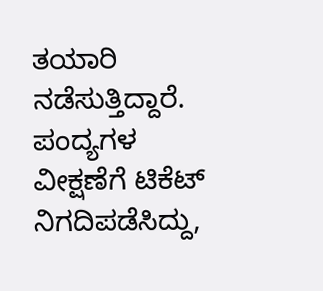ತಯಾರಿ ನಡೆಸುತ್ತಿದ್ದಾರೆ.
ಪಂದ್ಯಗಳ ವೀಕ್ಷಣೆಗೆ ಟಿಕೆಟ್ ನಿಗದಿಪಡೆಸಿದ್ದು,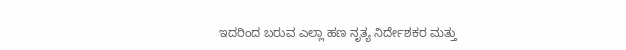ಇದರಿಂದ ಬರುವ ಎಲ್ಲಾ ಹಣ ನೃತ್ಯ ನಿರ್ದೇಶಕರ ಮತ್ತು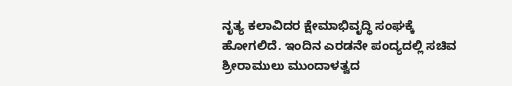ನೃತ್ಯ ಕಲಾವಿದರ ಕ್ಷೇಮಾಭಿವೃದ್ಧಿ ಸಂಘಕ್ಕೆ ಹೋಗಲಿದೆ. ಇಂದಿನ ಎರಡನೇ ಪಂದ್ಯದಲ್ಲಿ ಸಚಿವ ಶ್ರೀರಾಮುಲು ಮುಂದಾಳತ್ವದ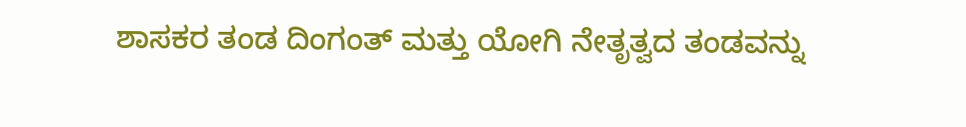ಶಾಸಕರ ತಂಡ ದಿಂಗಂತ್ ಮತ್ತು ಯೋಗಿ ನೇತೃತ್ವದ ತಂಡವನ್ನು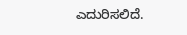ಎದುರಿಸಲಿದೆ.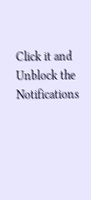Click it and Unblock the Notifications